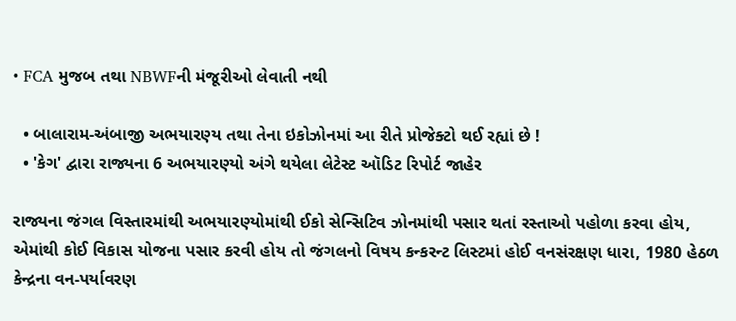• FCA મુજબ તથા NBWFની મંજૂરીઓ લેવાતી નથી

  • બાલારામ-અંબાજી અભયારણ્ય તથા તેના ઇકોઝોનમાં આ રીતે પ્રોજેક્ટો થઈ રહ્યાં છે !
  • 'કેગ' દ્વારા રાજ્યના 6 અભયારણ્યો અંગે થયેલા લેટેસ્ટ ઑડિટ રિપોર્ટ જાહેર

રાજ્યના જંગલ વિસ્તારમાંથી અભયારણ્યોમાંથી ઈકો સેન્સિટિવ ઝોનમાંથી પસાર થતાં રસ્તાઓ પહોળા કરવા હોય, એમાંથી કોઈ વિકાસ યોજના પસાર કરવી હોય તો જંગલનો વિષય કન્કરન્ટ લિસ્ટમાં હોઈ વનસંરક્ષણ ધારા, 1980 હેઠળ કેન્દ્રના વન-પર્યાવરણ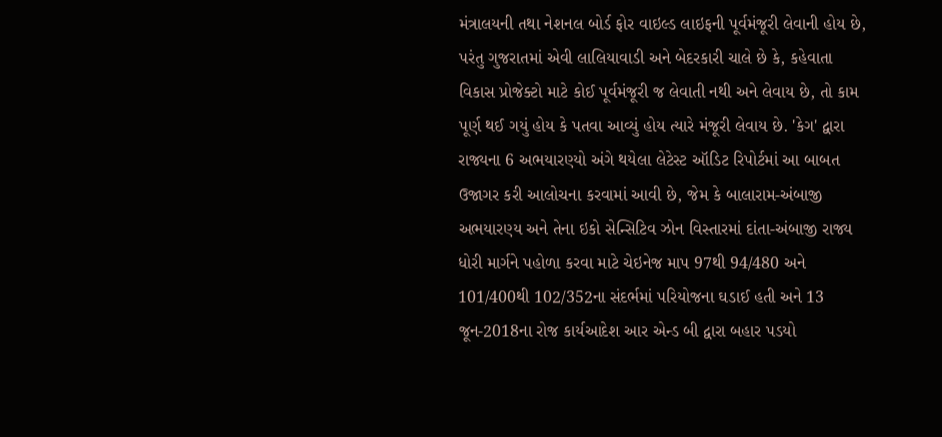મંત્રાલયની તથા નેશનલ બોર્ડ ફોર વાઇલ્ડ લાઇફની પૂર્વમંજૂરી લેવાની હોય છે, પરંતુ ગુજરાતમાં એવી લાલિયાવાડી અને બેદરકારી ચાલે છે કે, કહેવાતા વિકાસ પ્રોજેક્ટો માટે કોઈ પૂર્વમંજૂરી જ લેવાતી નથી અને લેવાય છે, તો કામ પૂર્ણ થઈ ગયું હોય કે પતવા આવ્યું હોય ત્યારે મંજૂરી લેવાય છે. 'કેગ' દ્વારા રાજ્યના 6 અભયારણ્યો અંગે થયેલા લેટેસ્ટ ઑડિટ રિપોર્ટમાં આ બાબત ઉજાગર કરી આલોચના કરવામાં આવી છે, જેમ કે બાલારામ-અંબાજી અભયારણ્ય અને તેના ઇકો સેન્સિટિવ ઝોન વિસ્તારમાં દાંતા-અંબાજી રાજ્ય ધોરી માર્ગને પહોળા કરવા માટે ચેઇનેજ માપ 97થી 94/480 અને 101/400થી 102/352ના સંદર્ભમાં પરિયોજના ઘડાઈ હતી અને 13 જૂન-2018ના રોજ કાર્યઆદેશ આર એન્ડ બી દ્વારા બહાર પડયો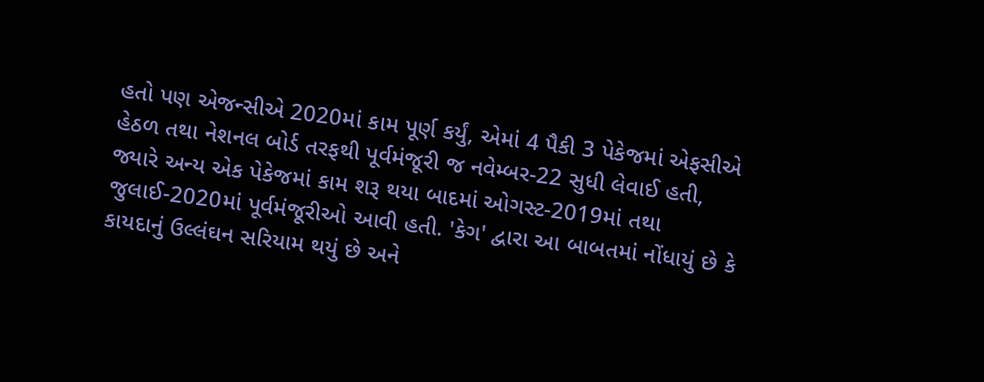હતો પણ એજન્સીએ 2020માં કામ પૂર્ણ કર્યું, એમાં 4 પૈકી 3 પેકેજમાં એફસીએ હેઠળ તથા નેશનલ બોર્ડ તરફથી પૂર્વમંજૂરી જ નવેમ્બર-22 સુધી લેવાઈ હતી, જ્યારે અન્ય એક પેકેજમાં કામ શરૂ થયા બાદમાં ઓગસ્ટ-2019માં તથા જુલાઈ-2020માં પૂર્વમંજૂરીઓ આવી હતી. 'કેગ' દ્વારા આ બાબતમાં નોંધાયું છે કે કાયદાનું ઉલ્લંઘન સરિયામ થયું છે અને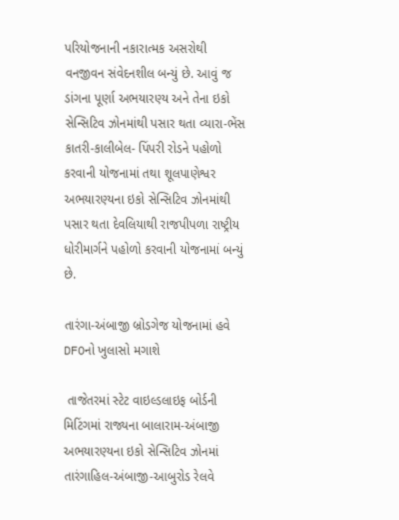પરિયોજનાની નકારાત્મક અસરોથી વનજીવન સંવેદનશીલ બન્યું છે. આવું જ ડાંગના પૂર્ણા અભયારણ્ય અને તેના ઇકો સેન્સિટિવ ઝોનમાંથી પસાર થતા વ્યારા-ભેંસ કાતરી-કાલીબેલ- પિંપરી રોડને પહોળો કરવાની યોજનામાં તથા શૂલપાણેશ્વર અભયારણ્યના ઇકો સેન્સિટિવ ઝોનમાંથી પસાર થતા દેવલિયાથી રાજપીપળા રાષ્ટ્રીય ધોરીમાર્ગને પહોળો કરવાની યોજનામાં બન્યું છે.

તારંગા-અંબાજી બ્રોડગેજ યોજનામાં હવે DFOનો ખુલાસો મગાશે

 તાજેતરમાં સ્ટેટ વાઇલ્ડલાઇફ બોર્ડની મિટિંગમાં રાજ્યના બાલારામ-અંબાજી અભયારણ્યના ઇકો સેન્સિટિવ ઝોનમાં તારંગાહિલ-અંબાજી-આબુરોડ રેલવે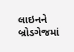લાઇનને બ્રોડગેજમાં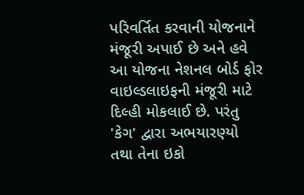પરિવર્તિત કરવાની યોજનાને મંજૂરી અપાઈ છે અને હવે આ યોજના નેશનલ બોર્ડ ફોર વાઇલ્ડલાઇફની મંજૂરી માટે દિલ્હી મોકલાઈ છે. પરંતુ 'કેગ' દ્વારા અભયારણ્યો તથા તેના ઇકો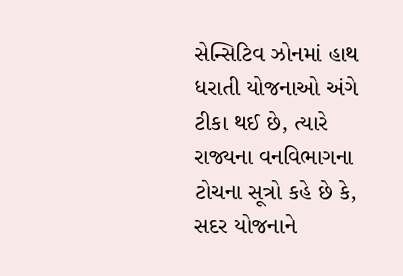સેન્સિટિવ ઝોનમાં હાથ ધરાતી યોજનાઓ અંગે ટીકા થઈ છે, ત્યારે રાજ્યના વનવિભાગના ટોચના સૂત્રો કહે છે કે, સદર યોજનાને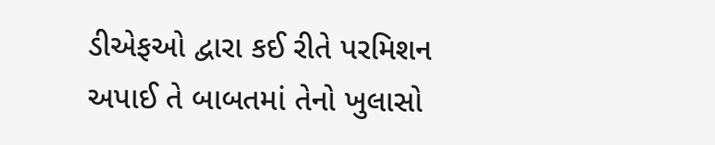ડીએફઓ દ્વારા કઈ રીતે પરમિશન અપાઈ તે બાબતમાં તેનો ખુલાસો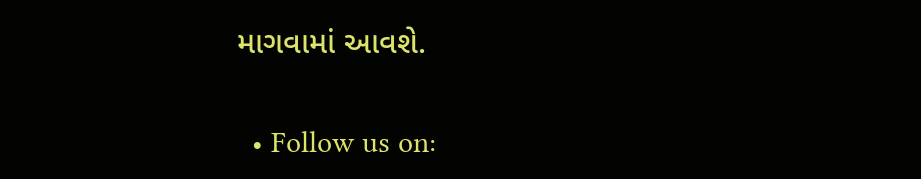માગવામાં આવશે.


  • Follow us on: